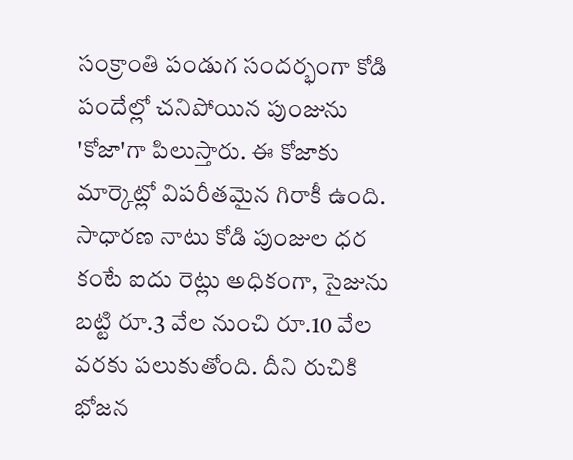సంక్రాంతి పండుగ సందర్భంగా కోడి పందేల్లో చనిపోయిన పుంజును 'కోజా'గా పిలుస్తారు. ఈ కోజాకు మార్కెట్లో విపరీతమైన గిరాకీ ఉంది. సాధారణ నాటు కోడి పుంజుల ధర కంటే ఐదు రెట్లు అధికంగా, సైజును బట్టి రూ.3 వేల నుంచి రూ.10 వేల వరకు పలుకుతోంది. దీని రుచికి భోజన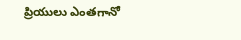ప్రియులు ఎంతగానో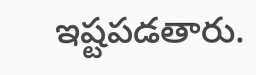ఇష్టపడతారు.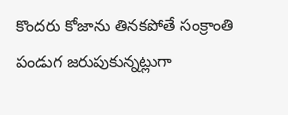కొందరు కోజాను తినకపోతే సంక్రాంతి పండుగ జరుపుకున్నట్లుగా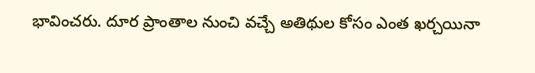భావించరు. దూర ప్రాంతాల నుంచి వచ్చే అతిథుల కోసం ఎంత ఖర్చయినా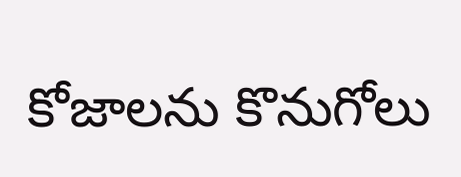కోజాలను కొనుగోలు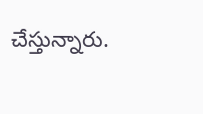చేస్తున్నారు.